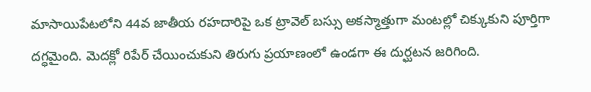మాసాయిపేటలోని 44వ జాతీయ రహదారిపై ఒక ట్రావెల్ బస్సు అకస్మాత్తుగా మంటల్లో చిక్కుకుని పూర్తిగా దగ్ధమైంది. మెదక్లో రిపేర్ చేయించుకుని తిరుగు ప్రయాణంలో ఉండగా ఈ దుర్ఘటన జరిగింది.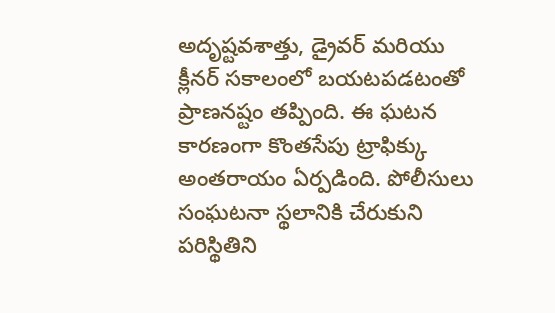అదృష్టవశాత్తు, డ్రైవర్ మరియు క్లీనర్ సకాలంలో బయటపడటంతో ప్రాణనష్టం తప్పింది. ఈ ఘటన కారణంగా కొంతసేపు ట్రాఫిక్కు అంతరాయం ఏర్పడింది. పోలీసులు సంఘటనా స్థలానికి చేరుకుని పరిస్థితిని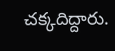చక్కదిద్దారు.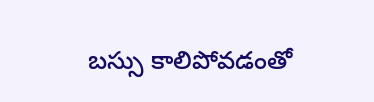బస్సు కాలిపోవడంతో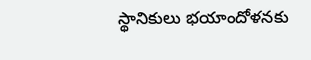స్థానికులు భయాందోళనకు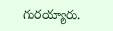గురయ్యారు.